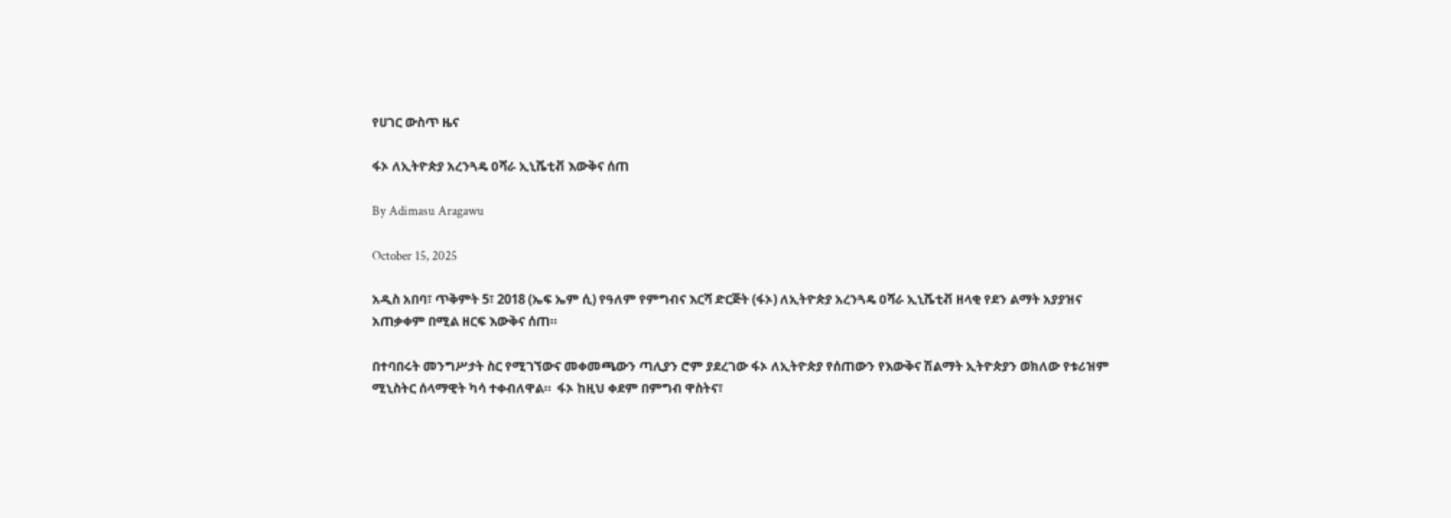የሀገር ውስጥ ዜና

ፋኦ ለኢትዮጵያ አረንጓዴ ዐሻራ ኢኒሼቲቭ እውቅና ሰጠ

By Adimasu Aragawu

October 15, 2025

አዲስ አበባ፣ ጥቅምት 5፣ 2018 (ኤፍ ኤም ሲ) የዓለም የምግብና እርሻ ድርጅት (ፋኦ) ለኢትዮጵያ አረንጓዴ ዐሻራ ኢኒሼቲቭ ዘላቂ የደን ልማት አያያዝና አጠቃቀም በሚል ዘርፍ እውቅና ሰጠ።

በተባበሩት መንግሥታት ስር የሚገኘውና መቀመጫውን ጣሊያን ሮም ያደረገው ፋኦ ለኢትዮጵያ የሰጠውን የእውቅና ሽልማት ኢትዮጵያን ወክለው የቱሪዝም ሚኒስትር ሰላማዊት ካሳ ተቀብለዋል።  ፋኦ ከዚህ ቀደም በምግብ ዋስትና፣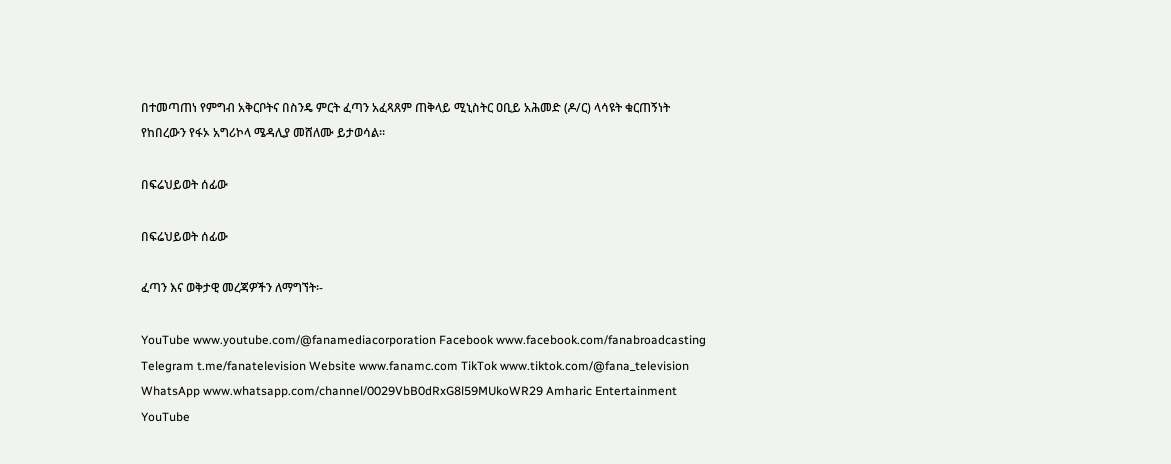በተመጣጠነ የምግብ አቅርቦትና በስንዴ ምርት ፈጣን አፈጻጸም ጠቅላይ ሚኒስትር ዐቢይ አሕመድ (ዶ/ር) ላሳዩት ቁርጠኝነት የከበረውን የፋኦ አግሪኮላ ሜዳሊያ መሸለሙ ይታወሳል።

በፍሬህይወት ሰፊው

በፍሬህይወት ሰፊው

ፈጣን እና ወቅታዊ መረጃዎችን ለማግኘት፡-

YouTube www.youtube.com/@fanamediacorporation Facebook www.facebook.com/fanabroadcasting Telegram t.me/fanatelevision Website www.fanamc.com TikTok www.tiktok.com/@fana_television WhatsApp www.whatsapp.com/channel/0029VbB0dRxG8l59MUkoWR29 Amharic Entertainment YouTube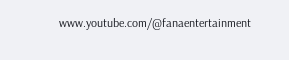www.youtube.com/@fanaentertainment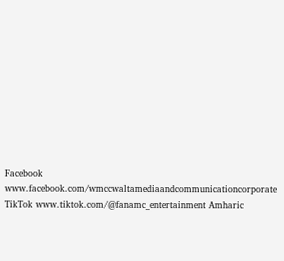Facebook www.facebook.com/wmccwaltamediaandcommunicationcorporate TikTok www.tiktok.com/@fanamc_entertainment Amharic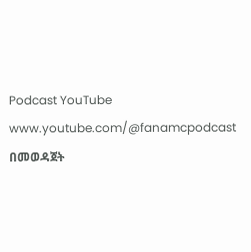Podcast YouTube www.youtube.com/@fanamcpodcast በመወዳጀት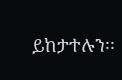ይከታተሉን፡፡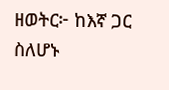ዘወትር፦ ከእኛ ጋር ስለሆኑ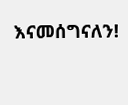እናመሰግናለን!